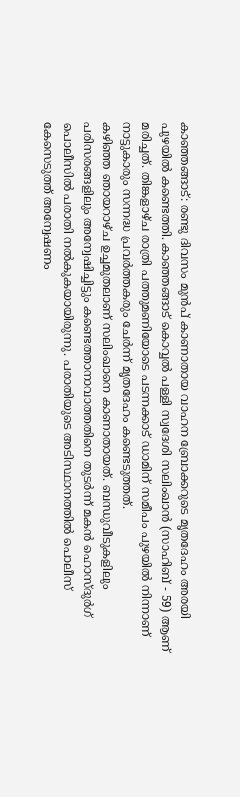കാഞ്ഞങ്ങാട്: രണ്ടു ദിവസം മുൻപ് കാണാതായ വാഹന ബ്രോക്കറുടെ മൃതദേഹം അരയി പുഴയിൽ കണ്ടെത്തി. കാഞ്ഞങ്ങാട് കൊവ്വൽ പള്ളി സ്വദേശി സലിംഖാൻ (സാഹിബ് - 59) ആണ് മരിച്ചത്. തിങ്കളാഴ്ച രാത്രി പത്തുമണിയോടെ പടന്നക്കാട് ഡാമിന് സമീപം പുഴയിൽ നിന്നാണ് നാട്ടുകാരും സന്നദ്ധ പ്രവർത്തകരും ചേർന്ന് മൃതദേഹം കണ്ടെടുത്തത്.
കഴിഞ്ഞ ഞായറാഴ്ച ഉച്ചമുതലാണ് സലിംഖാനെ കാണാതായത്. ബന്ധുവീടുകളിലും പരിസരങ്ങളിലും അന്വേഷിച്ചിട്ടും കണ്ടെത്താനാവാത്തതിനെ തുടർന്ന് മകൻ ഹൊസ്ദുർഗ് പൊലീസിൽ പരാതി നൽകുകയായിരുന്നു. പരാതിയുടെ അടിസ്ഥാനത്തിൽ പൊലീസ് കേസെടുത്ത് അന്വേഷണം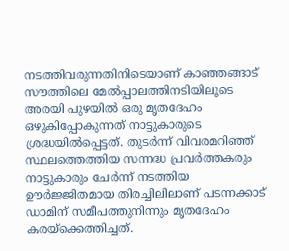നടത്തിവരുന്നതിനിടെയാണ് കാഞ്ഞങ്ങാട് സൗത്തിലെ മേൽപ്പാലത്തിനടിയിലൂടെ അരയി പുഴയിൽ ഒരു മൃതദേഹം ഒഴുകിപ്പോകുന്നത് നാട്ടുകാരുടെ ശ്രദ്ധയിൽപ്പെട്ടത്. തുടർന്ന് വിവരമറിഞ്ഞ് സ്ഥലത്തെത്തിയ സന്നദ്ധ പ്രവർത്തകരും നാട്ടുകാരും ചേർന്ന് നടത്തിയ ഊർജ്ജിതമായ തിരച്ചിലിലാണ് പടന്നക്കാട് ഡാമിന് സമീപത്തുനിന്നും മൃതദേഹം കരയ്ക്കെത്തിച്ചത്.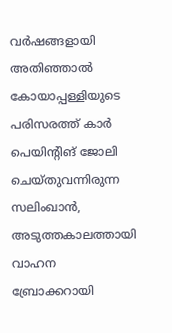വർഷങ്ങളായി അതിഞ്ഞാൽ കോയാപ്പള്ളിയുടെ പരിസരത്ത് കാർ പെയിന്റിങ് ജോലി ചെയ്തുവന്നിരുന്ന സലിംഖാൻ, അടുത്തകാലത്തായി വാഹന ബ്രോക്കറായി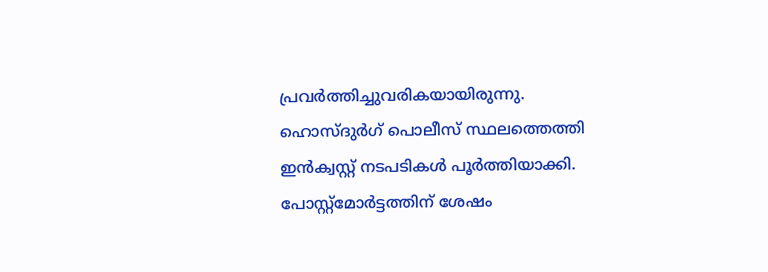പ്രവർത്തിച്ചുവരികയായിരുന്നു. ഹൊസ്ദുർഗ് പൊലീസ് സ്ഥലത്തെത്തി ഇൻക്വസ്റ്റ് നടപടികൾ പൂർത്തിയാക്കി. പോസ്റ്റ്മോർട്ടത്തിന് ശേഷം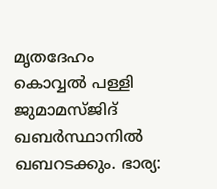മൃതദേഹം കൊവ്വൽ പള്ളി ജുമാമസ്ജിദ് ഖബർസ്ഥാനിൽ ഖബറടക്കും. ഭാര്യ: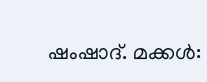ഷംഷാദ്. മക്കൾ: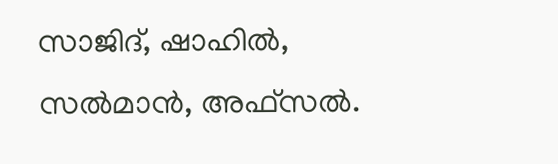സാജിദ്, ഷാഹിൽ, സൽമാൻ, അഫ്സൽ.